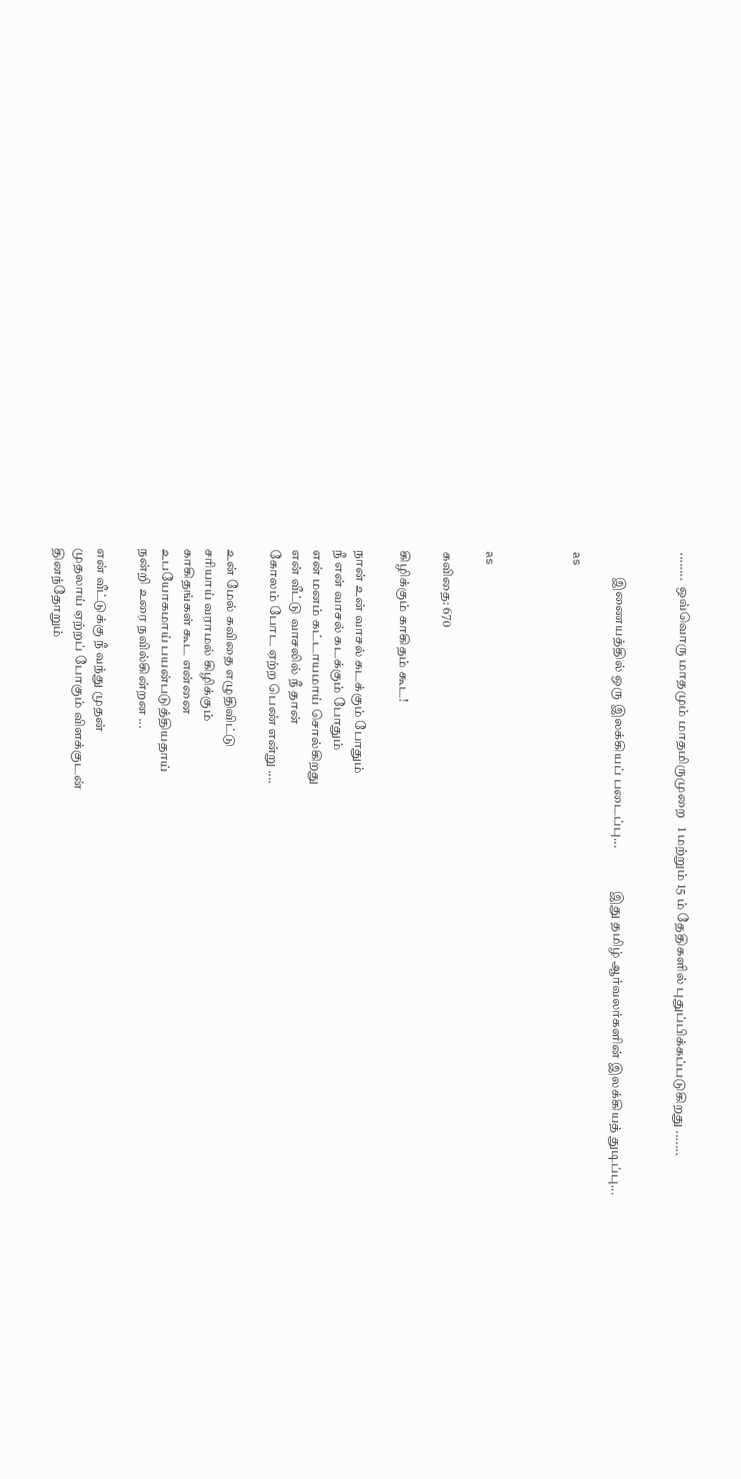........  ஒவ்வொரு மாதமும் மாதமிருமுறை   1 மற்றும் 15 ம் தேதிகளில் புதுப்பிக்கப்படுகிறது .......


         இணையத்தில் ஒரு இலக்கியப் படைப்பு...                இது தமிழ் ஆர்வலர்களின் இலக்கியத் துடிப்பு...

as



as

கவிதை: 670

கிழிக்கும் காகிதம் கூட!

நான் உன் வாசல் கடக்கும் போதும்
நீ என் வாசல் கடக்கும் போதும்
என் மனம் கட்டாயமாய் சொல்கிறது
என் வீட்டு வாசலில் நீ தான்
கோலம் போட ஏற்ற பெண் என்று ....

உன் மேல் கவிதை எழுதிவிட்டு
சரியாய் வராமல் கிழிக்கும்
காகிதங்கள் கூட என்னை
உபயோகமாய் பயன்படுத்தியதாய்
நன்றி உரை நவில்கின்றன ...

என் வீட்டுக்கு நீ வந்து முதன்
முதலாய் ஏற்றப் போகும் விளக்குடன்
தினந்தோறும்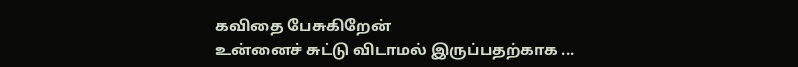கவிதை பேசுகிறேன்
உன்னைச் சுட்டு விடாமல் இருப்பதற்காக ...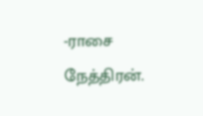-ராசை நேத்திரன்.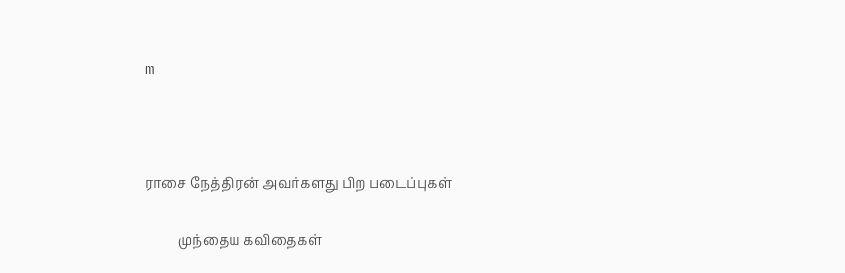m



ராசை நேத்திரன் அவர்களது பிற படைப்புகள்

          முந்தைய கவிதைகள்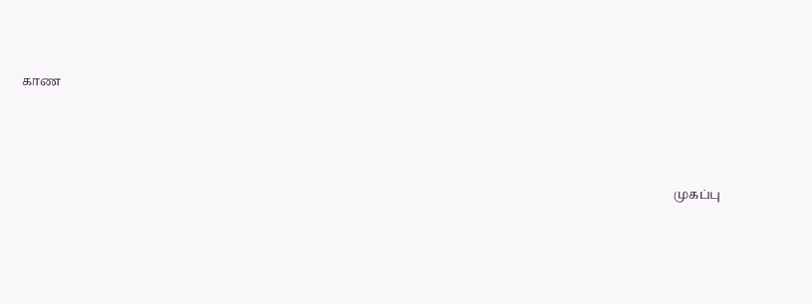காண




                                                                                                                                                                                                                 முகப்பு